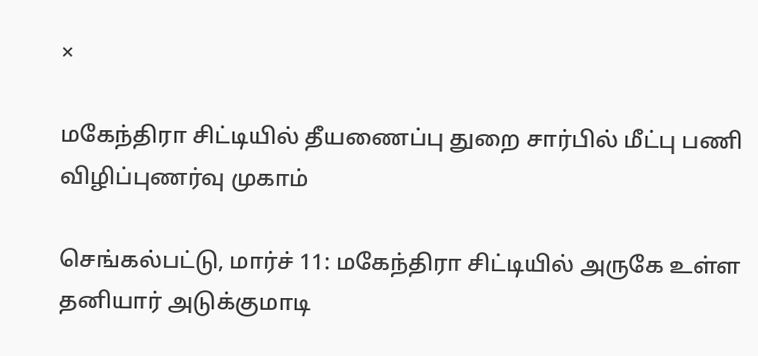×

மகேந்திரா சிட்டியில் தீயணைப்பு துறை சார்பில் மீட்பு பணி விழிப்புணர்வு முகாம்

செங்கல்பட்டு, மார்ச் 11: மகேந்திரா சிட்டியில் அருகே உள்ள தனியார் அடுக்குமாடி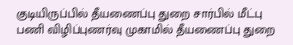குடியிருப்பில் தீயணைப்பு துறை சார்பில் மீட்பு பணி விழிப்புணர்வு முகாமில் தீயணைப்பு துறை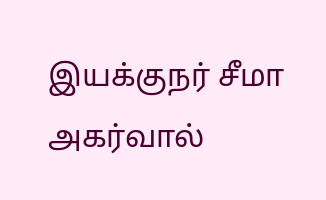இயக்குநர் சீமா அகர்வால்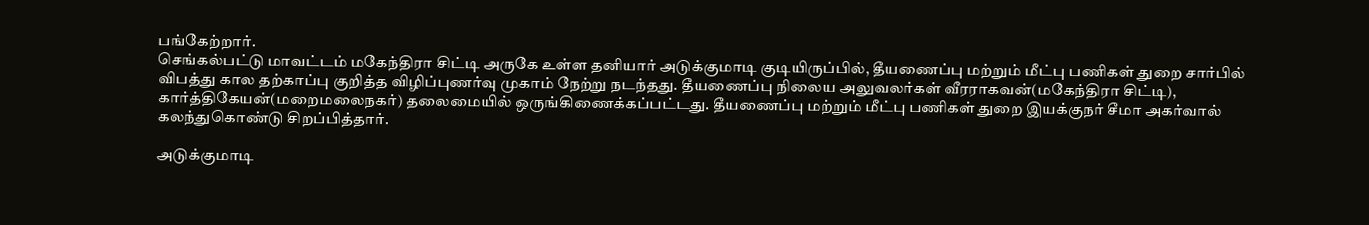பங்கேற்றார்.
செங்கல்பட்டு மாவட்டம் மகேந்திரா சிட்டி அருகே உள்ள தனியார் அடுக்குமாடி குடியிருப்பில், தீயணைப்பு மற்றும் மீட்பு பணிகள் துறை சார்பில் விபத்து கால தற்காப்பு குறித்த விழிப்புணர்வு முகாம் நேற்று நடந்தது. தீயணைப்பு நிலைய அலுவலர்கள் வீரராகவன்(மகேந்திரா சிட்டி), கார்த்திகேயன்(மறைமலைநகர்) தலைமையில் ஒருங்கிணைக்கப்பட்டது. தீயணைப்பு மற்றும் மீட்பு பணிகள் துறை இயக்குநர் சீமா அகர்வால் கலந்துகொண்டு சிறப்பித்தார்.

அடுக்குமாடி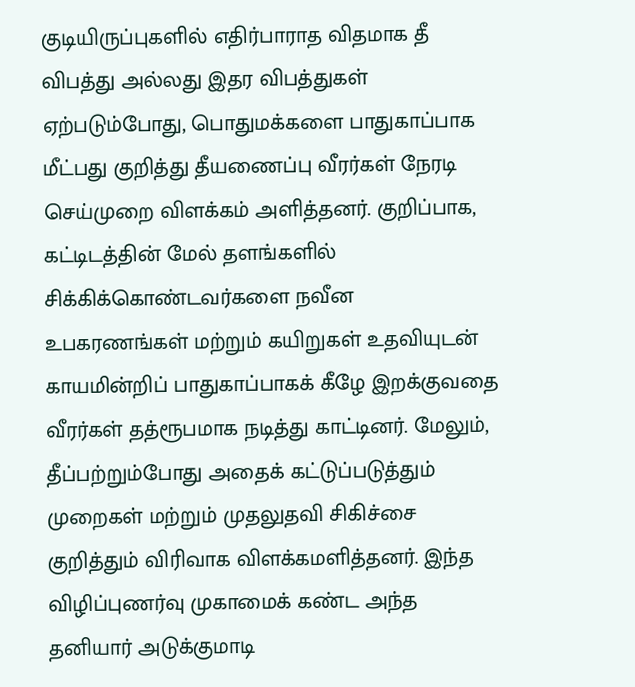குடியிருப்புகளில் எதிர்பாராத விதமாக தீ விபத்து அல்லது இதர விபத்துகள் ஏற்படும்போது, பொதுமக்களை பாதுகாப்பாக மீட்பது குறித்து தீயணைப்பு வீரர்கள் நேரடி செய்முறை விளக்கம் அளித்தனர். குறிப்பாக, கட்டிடத்தின் மேல் தளங்களில் சிக்கிக்கொண்டவர்களை நவீன உபகரணங்கள் மற்றும் கயிறுகள் உதவியுடன் காயமின்றிப் பாதுகாப்பாகக் கீழே இறக்குவதை வீரர்கள் தத்ரூபமாக நடித்து காட்டினர். மேலும், தீப்பற்றும்போது அதைக் கட்டுப்படுத்தும் முறைகள் மற்றும் முதலுதவி சிகிச்சை குறித்தும் விரிவாக விளக்கமளித்தனர். இந்த விழிப்புணர்வு முகாமைக் கண்ட அந்த தனியார் அடுக்குமாடி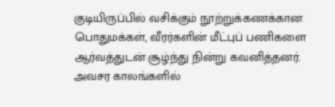குடியிருப்பில் வசிக்கும் நூற்றுக்கணக்கான பொதுமக்கள், வீரர்களின் மீட்புப் பணிகளை ஆர்வத்துடன் சூழ்ந்து நின்று கவனித்தனர். அவசர காலங்களில்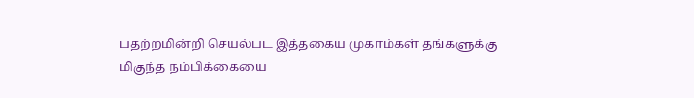பதற்றமின்றி செயல்பட இத்தகைய முகாம்கள் தங்களுக்கு மிகுந்த நம்பிக்கையை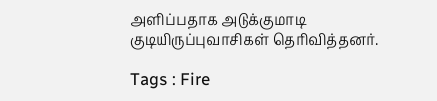அளிப்பதாக அடுக்குமாடி குடியிருப்புவாசிகள் தெரிவித்தனர்.

Tags : Fire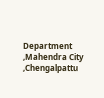Department ,Mahendra City ,Chengalpattu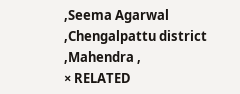,Seema Agarwal ,Chengalpattu district ,Mahendra ,
× RELATED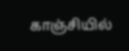காஞ்சியில்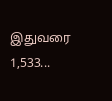இதுவரை 1,533...